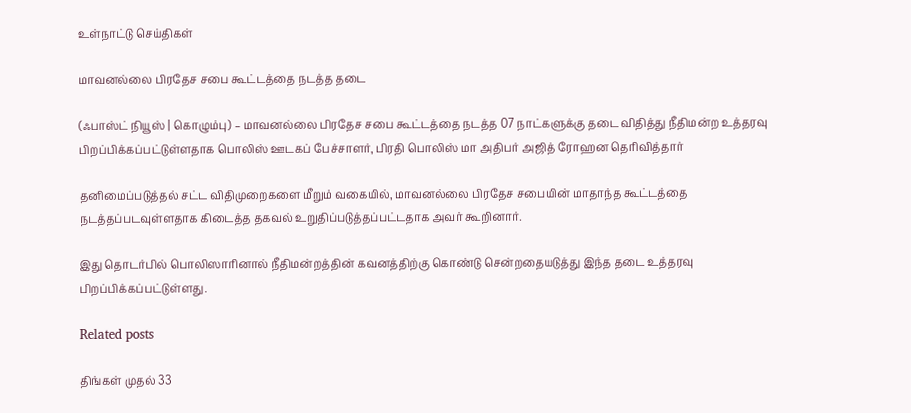உள்நாட்டு செய்திகள்

மாவனல்லை பிரதேச சபை கூட்டத்தை நடத்த தடை

(ஃபாஸ்ட் நியூஸ் | கொழும்பு) – மாவனல்லை பிரதேச சபை கூட்டத்தை நடத்த 07 நாட்களுக்கு தடை விதித்து நீதிமன்ற உத்தரவு பிறப்பிக்கப்பட்டுள்ளதாக பொலிஸ் ஊடகப் பேச்சாளர், பிரதி பொலிஸ் மா அதிபர் அஜித் ரோஹன தெரிவித்தார்

தனிமைப்படுத்தல் சட்ட விதிமுறைகளை மீறும் வகையில், மாவனல்லை பிரதேச சபையின் மாதாந்த கூட்டத்தை நடத்தப்படவுள்ளதாக கிடைத்த தகவல் உறுதிப்படுத்தப்பட்டதாக அவர் கூறினார்.

இது தொடர்பில் பொலிஸாரினால் நீதிமன்றத்தின் கவனத்திற்கு கொண்டு சென்றதையடுத்து இந்த தடை உத்தரவு பிறப்பிக்கப்பட்டுள்ளது.

Related posts

திங்கள் முதல் 33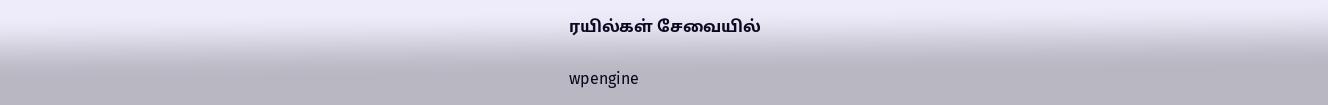ரயில்கள் சேவையில்

wpengine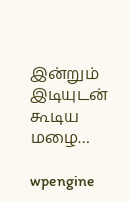இன்றும் இடியுடன் கூடிய மழை…

wpengine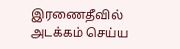இரணைதீவில் அடக்கம் செய்ய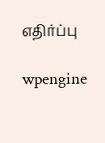எதிர்ப்பு

wpengine